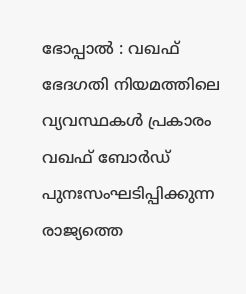ഭോപ്പാൽ : വഖഫ് ഭേദഗതി നിയമത്തിലെ വ്യവസ്ഥകൾ പ്രകാരം വഖഫ് ബോർഡ് പുനഃസംഘടിപ്പിക്കുന്ന രാജ്യത്തെ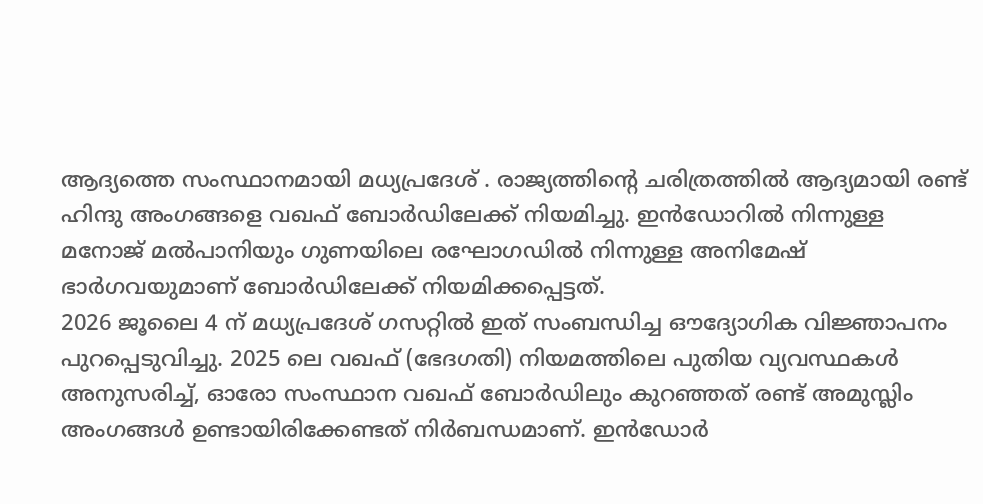ആദ്യത്തെ സംസ്ഥാനമായി മധ്യപ്രദേശ് . രാജ്യത്തിന്റെ ചരിത്രത്തിൽ ആദ്യമായി രണ്ട് ഹിന്ദു അംഗങ്ങളെ വഖഫ് ബോർഡിലേക്ക് നിയമിച്ചു. ഇൻഡോറിൽ നിന്നുള്ള മനോജ് മൽപാനിയും ഗുണയിലെ രഘോഗഡിൽ നിന്നുള്ള അനിമേഷ് ഭാർഗവയുമാണ് ബോർഡിലേക്ക് നിയമിക്കപ്പെട്ടത്.
2026 ജൂലൈ 4 ന് മധ്യപ്രദേശ് ഗസറ്റിൽ ഇത് സംബന്ധിച്ച ഔദ്യോഗിക വിജ്ഞാപനം പുറപ്പെടുവിച്ചു. 2025 ലെ വഖഫ് (ഭേദഗതി) നിയമത്തിലെ പുതിയ വ്യവസ്ഥകൾ അനുസരിച്ച്, ഓരോ സംസ്ഥാന വഖഫ് ബോർഡിലും കുറഞ്ഞത് രണ്ട് അമുസ്ലിം അംഗങ്ങൾ ഉണ്ടായിരിക്കേണ്ടത് നിർബന്ധമാണ്. ഇൻഡോർ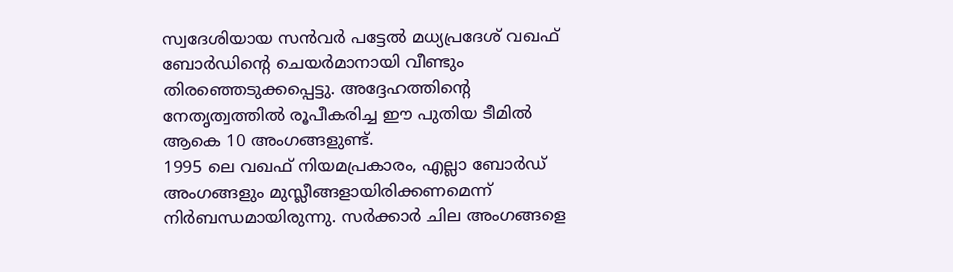സ്വദേശിയായ സൻവർ പട്ടേൽ മധ്യപ്രദേശ് വഖഫ് ബോർഡിന്റെ ചെയർമാനായി വീണ്ടും തിരഞ്ഞെടുക്കപ്പെട്ടു. അദ്ദേഹത്തിന്റെ നേതൃത്വത്തിൽ രൂപീകരിച്ച ഈ പുതിയ ടീമിൽ ആകെ 10 അംഗങ്ങളുണ്ട്.
1995 ലെ വഖഫ് നിയമപ്രകാരം, എല്ലാ ബോർഡ് അംഗങ്ങളും മുസ്ലീങ്ങളായിരിക്കണമെന്ന് നിർബന്ധമായിരുന്നു. സർക്കാർ ചില അംഗങ്ങളെ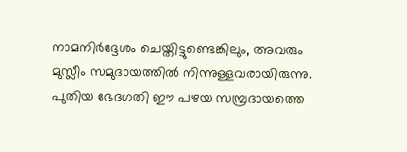നാമനിർദ്ദേശം ചെയ്തിട്ടുണ്ടെങ്കിലും, അവരും മുസ്ലീം സമുദായത്തിൽ നിന്നുള്ളവരായിരുന്നു. പുതിയ ഭേദഗതി ഈ പഴയ സമ്പ്രദായത്തെ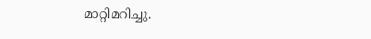മാറ്റിമറിച്ചു.